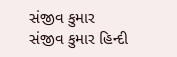સંજીવ કુમાર
સંજીવ કુમાર હિન્દી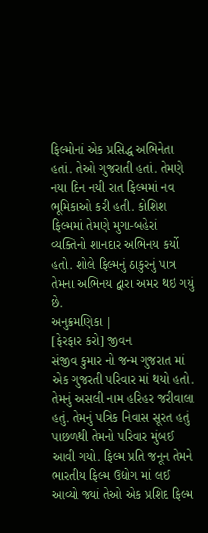ફિલ્મોનાં એક પ્રસિદ્ધ અભિનેતા હતાં. તેઓ ગુજરાતી હતાં. તેમણે નયા દિન નયી રાત ફિલ્મમાં નવ ભૂમિકાઓ કરી હતી. કોશિશ ફિલ્મમાં તેમણે મુગા-બહેરાં વ્યક્તિનો શાનદાર અભિનય કર્યો હતો. શોલે ફિલ્મનું ઠાકુરનું પાત્ર તેમના અભિનય દ્વારા અમર થઇ ગયું છે.
અનુક્રમણિકા |
[ફેરફાર કરો] જીવન
સંજીવ કુમાર નો જન્મ ગુજરાત માં એક ગુજરતી પરિવાર માં થયો હતો. તેમનું અસલી નામ હરિહર જરીવાલા હતું. તેમનું પત્રિક નિવાસ સૂરત હતું પાછળથી તેમનો પરિવાર મુંબઈ આવી ગયો. ફિલ્મ પ્રતિ જનૂન તેમને ભારતીય ફિલ્મ ઉદ્યોગ માં લઈ આવ્યો જ્યાં તેઓ એક પ્રશિદ ફિલ્મ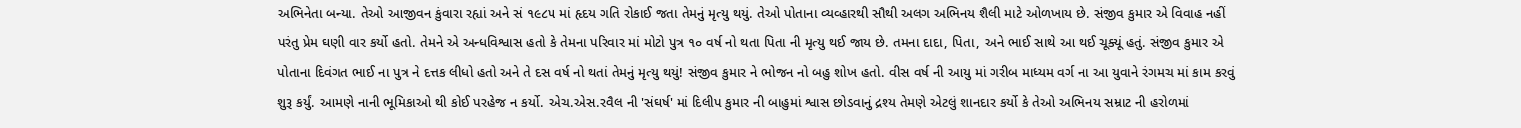અભિનેતા બન્યા. તેઓ આજીવન કુંવારા રહ્યાં અને સં ૧૯૮૫ માં હૃદય ગતિ રોકાઈ જતા તેમનું મૃત્યુ થયું. તેઓ પોતાના વ્યવ્હારથી સૌથી અલગ અભિનય શૈલી માટે ઓળખાય છે. સંજીવ કુમાર એ વિવાહ નહીં પરંતુ પ્રેમ ઘણી વાર કર્યો હતો. તેમને એ અન્ધવિશ્વાસ હતો કે તેમના પરિવાર માં મોટો પુત્ર ૧૦ વર્ષ નો થતા પિતા ની મૃત્યુ થઈ જાય છે. તમના દાદા, પિતા, અને ભાઈ સાથે આ થઈ ચૂક્યૂં હતું. સંજીવ કુમાર એ પોતાના દિવંગત ભાઈ ના પુત્ર ને દત્તક લીધો હતો અને તે દસ વર્ષ નો થતાં તેમનું મૃત્યુ થયું! સંજીવ કુમાર ને ભોજન નો બહુ શોખ હતો. વીસ વર્ષ ની આયુ માં ગરીબ માધ્યમ વર્ગ ના આ યુવાને રંગમચ માં કામ કરવું શુરૂ કર્યું. આમણે નાની ભૂમિકાઓ થી કોઈ પરહેજ ન કર્યો. એચ.એસ.રવૈલ ની 'સંઘર્ષ' માં દિલીપ કુમાર ની બાહુમાં શ્વાસ છોડવાનું દ્રશ્ય તેમણે એટલું શાનદાર કર્યો કે તેઓ અભિનય સમ્રાટ ની હરોળમાં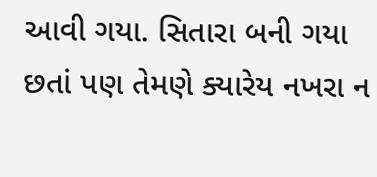આવી ગયા. સિતારા બની ગયા છતાં પણ તેમણે ક્યારેય નખરા ન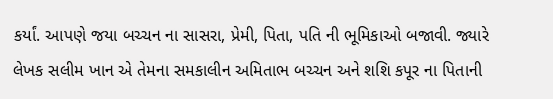કર્યાં. આપણે જયા બચ્ચન ના સાસરા, પ્રેમી, પિતા, પતિ ની ભૂમિકાઓ બજાવી. જ્યારે લેખક સલીમ ખાન એ તેમના સમકાલીન અમિતાભ બચ્ચન અને શશિ કપૂર ના પિતાની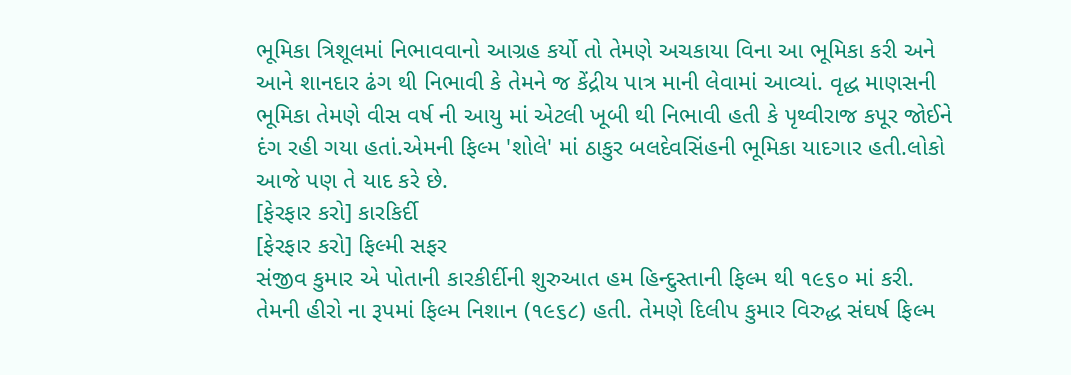ભૂમિકા ત્રિશૂલમાં નિભાવવાનો આગ્રહ કર્યો તો તેમણે અચકાયા વિના આ ભૂમિકા કરી અને આને શાનદાર ઢંગ થી નિભાવી કે તેમને જ કેંદ્રીય પાત્ર માની લેવામાં આવ્યાં. વૃદ્ધ માણસની ભૂમિકા તેમણે વીસ વર્ષ ની આયુ માં એટલી ખૂબી થી નિભાવી હતી કે પૃથ્વીરાજ કપૂર જોઈને દંગ રહી ગયા હતાં.એમની ફિલ્મ 'શોલે' માં ઠાકુર બલદેવસિંહની ભૂમિકા યાદગાર હતી.લોકો આજે પણ તે યાદ કરે છે.
[ફેરફાર કરો] કારકિર્દી
[ફેરફાર કરો] ફિલ્મી સફર
સંજીવ કુમાર એ પોતાની કારકીર્દીની શુરુઆત હમ હિન્દુસ્તાની ફિલ્મ થી ૧૯૬૦ માં કરી. તેમની હીરો ના રૂપમાં ફિલ્મ નિશાન (૧૯૬૮) હતી. તેમણે દિલીપ કુમાર વિરુદ્ધ સંઘર્ષ ફિલ્મ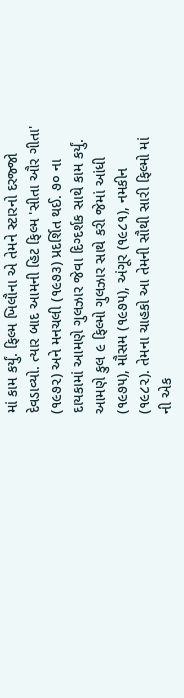માં કામ કર્યું. ફિલ્મ ખિલૌના એ તેમને સ્ટારનો દરજ્જો દેવડાવ્યો. ત્યાર બાદ આમની હિટ ફિલ્મ 'સીતા ઔર ગીતા' (૧૯૭૨) અને મનચલી (૧૯૭૩) પ્રદર્શિત થઈ. ૭૦ ના દાયકામાં આમણે ગુલઝાર જેવા દિગ્દર્શક સાથે કામ કર્યું. આમણે કુલ ૯ ફિલ્મો ગુલઝાર સાથે કરી જેમાં આંધી (૧૯૭૫), મૌસમ (૧૯૭૫), અંગૂર (૧૯૮૧), નમકીન (૧૯૮૨). તેમના ચાહકો આ તેમની સૌથી સારી ફિલ્મો માં ની એક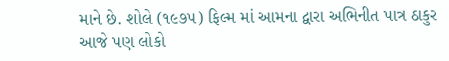માને છે. શોલે (૧૯૭૫) ફિલ્મ માં આમના દ્વારા અભિનીત પાત્ર ઠાકુર આજે પણ લોકો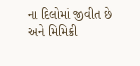ના દિલોમાં જીવીત છે અને મિમિક્રી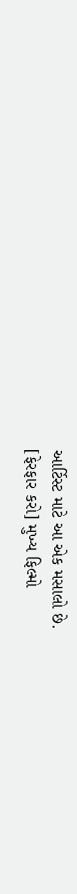આર્ટિસ્ટ માટે આ એક મસાલો છે.
[ફેરફાર કરો] મુખ્ય ફિલ્મો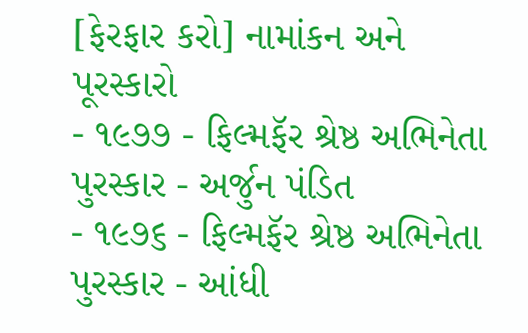[ફેરફાર કરો] નામાંકન અને પૂરસ્કારો
- ૧૯૭૭ - ફિલ્મફૅર શ્રેષ્ઠ અભિનેતા પુરસ્કાર - અર્જુન પંડિત
- ૧૯૭૬ - ફિલ્મફૅર શ્રેષ્ઠ અભિનેતા પુરસ્કાર - આંધી